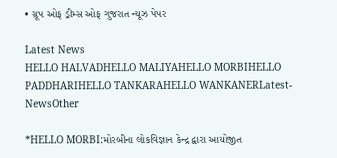• ગ્રૂપ ઓફ ડ્રીમ્સ ઓફ ગુજરાત ન્યૂઝ પેપર

Latest News
HELLO HALVADHELLO MALIYAHELLO MORBIHELLO PADDHARIHELLO TANKARAHELLO WANKANERLatest-NewsOther

*HELLO MORBI:મોરબીના લોકવિજ્ઞાન કેન્દ્ર દ્વારા આયોજીત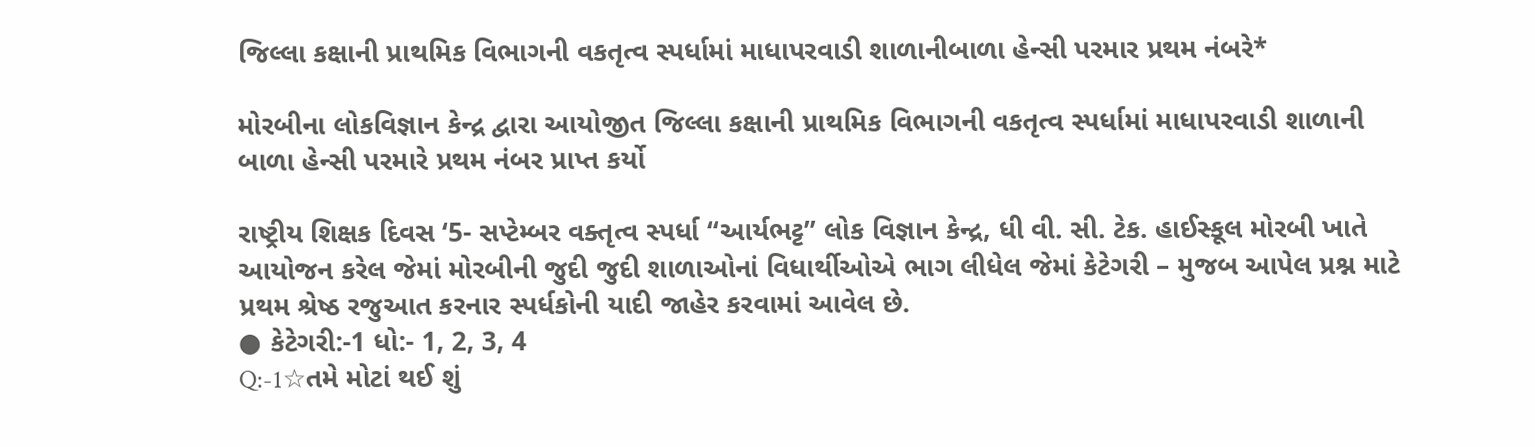જિલ્લા કક્ષાની પ્રાથમિક વિભાગની વકતૃત્વ સ્પર્ધામાં માધાપરવાડી શાળાનીબાળા હેન્સી પરમાર પ્રથમ નંબરે*

મોરબીના લોકવિજ્ઞાન કેન્દ્ર દ્વારા આયોજીત જિલ્લા કક્ષાની પ્રાથમિક વિભાગની વકતૃત્વ સ્પર્ધામાં માધાપરવાડી શાળાની બાળા હેન્સી પરમારે પ્રથમ નંબર પ્રાપ્ત કર્યો

રાષ્ટ્રીય શિક્ષક દિવસ ‘5- સપ્ટેમ્બર વક્તૃત્વ સ્પર્ધા “આર્યભટ્ટ” લોક વિજ્ઞાન કેન્દ્ર, ધી વી. સી. ટેક. હાઈસ્કૂલ મોરબી ખાતે આયોજન કરેલ જેમાં મોરબીની જુદી જુદી શાળાઓનાં વિધાર્થીઓએ ભાગ લીધેલ જેમાં કેટેગરી – મુજબ આપેલ પ્રશ્ન માટે પ્રથમ શ્રેષ્ઠ રજુઆત કરનાર સ્પર્ધકોની યાદી જાહેર કરવામાં આવેલ છે.
● કેટેગરી:-1 ધો:- 1, 2, 3, 4
Q:-1☆તમે મોટાં થઈ શું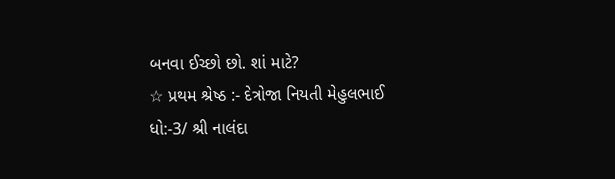બનવા ઈચ્છો છો. શાં માટે?
☆ પ્રથમ શ્રેષ્ઠ :- દેત્રોજા નિયતી મેહુલભાઈ
ધો:-3/ શ્રી નાલંદા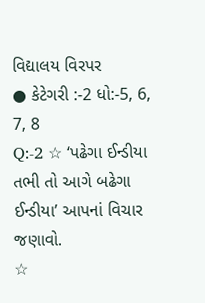વિદ્યાલય વિરપર
● કેટેગરી :-2 ધો:-5, 6, 7, 8
Q:-2 ☆ ‘પઢેગા ઈન્ડીયા તભી તો આગે બઢેગા ઈન્ડીયા’ આપનાં વિચાર જણાવો.
☆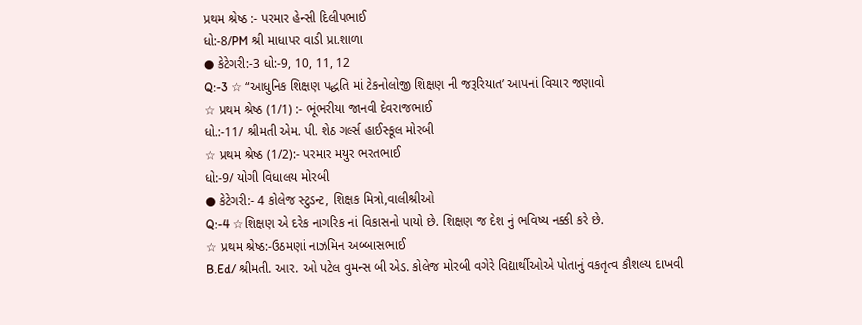પ્રથમ શ્રેષ્ઠ :- પરમાર હેન્સી દિલીપભાઈ
ધો:-8/PM શ્રી માધાપર વાડી પ્રા.શાળા
● કેટેગરી:-3 ધો:-9, 10, 11, 12
Q:-3 ☆ “આધુનિક શિક્ષણ પદ્ધતિ માં ટેકનોલોજી શિક્ષણ ની જરૂરિયાત’ આપનાં વિચાર જણાવો
☆ પ્રથમ શ્રેષ્ઠ (1/1) :- ભૂંભરીયા જાનવી દેવરાજભાઈ
ધો.:-11/ શ્રીમતી એમ. પી. શેઠ ગર્લ્સ હાઈસ્કૂલ મોરબી
☆ પ્રથમ શ્રેષ્ઠ (1/2):- પરમાર મયુર ભરતભાઈ
ધો:-9/ યોગી વિધાલય મોરબી
● કેટેગરી:- 4 કોલેજ સ્ટુડન્ટ, શિક્ષક મિત્રો,વાલીશ્રીઓ
Q:-4 ☆શિક્ષણ એ દરેક નાગરિક નાં વિકાસનો પાયો છે. શિક્ષણ જ દેશ નું ભવિષ્ય નક્કી કરે છે.
☆ પ્રથમ શ્રેષ્ઠ:-ઉઠમણાં નાઝમિન અબ્બાસભાઈ
B.Ed/ શ્રીમતી. આર. ઓ પટેલ વુમન્સ બી એડ. કોલેજ મોરબી વગેરે વિદ્યાર્થીઓએ પોતાનું વકતૃત્વ કૌશલ્ય દાખવી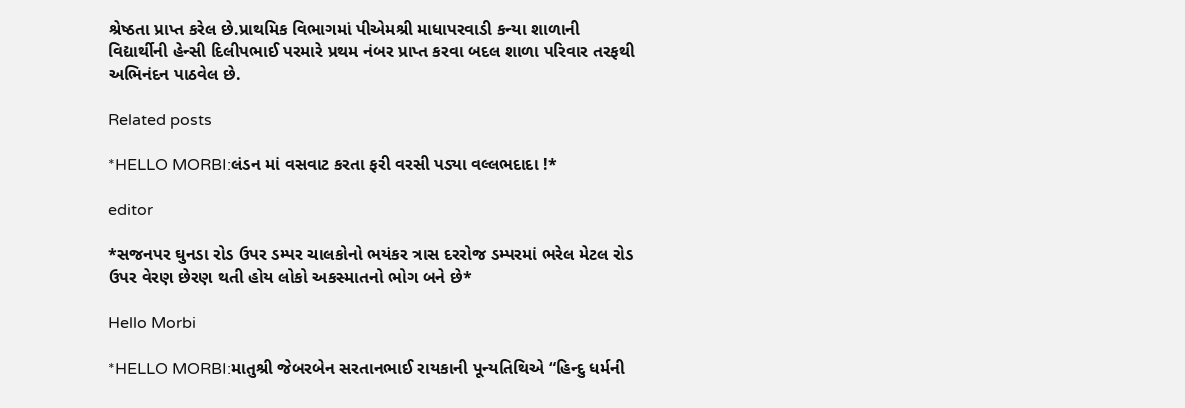શ્રેષ્ઠતા પ્રાપ્ત કરેલ છે.પ્રાથમિક વિભાગમાં પીએમશ્રી માધાપરવાડી કન્યા શાળાની વિદ્યાર્થીની હેન્સી દિલીપભાઈ પરમારે પ્રથમ નંબર પ્રાપ્ત કરવા બદલ શાળા પરિવાર તરફથી અભિનંદન પાઠવેલ છે.

Related posts

*HELLO MORBI:લંડન માં વસવાટ કરતા ફરી વરસી પડ્યા વલ્લભદાદા !*

editor

*સજનપર ઘુનડા રોડ ઉપર ડમ્પર ચાલકોનો ભયંકર ત્રાસ દરરોજ ડમ્પરમાં ભરેલ મેટલ રોડ ઉપર વેરણ છેરણ થતી હોય લોકો અકસ્માતનો ભોગ બને છે*

Hello Morbi

*HELLO MORBI:માતુશ્રી જેબરબેન સરતાનભાઈ રાયકાની પૂન્યતિથિએ “હિન્દુ ધર્મની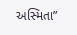અસ્મિતા”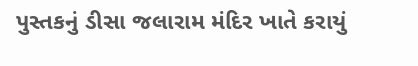પુસ્તકનું ડીસા જલારામ મંદિર ખાતે કરાયું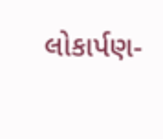લોકાર્પણ-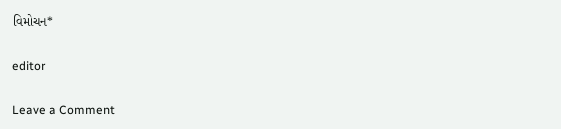વિમોચન*

editor

Leave a Comment